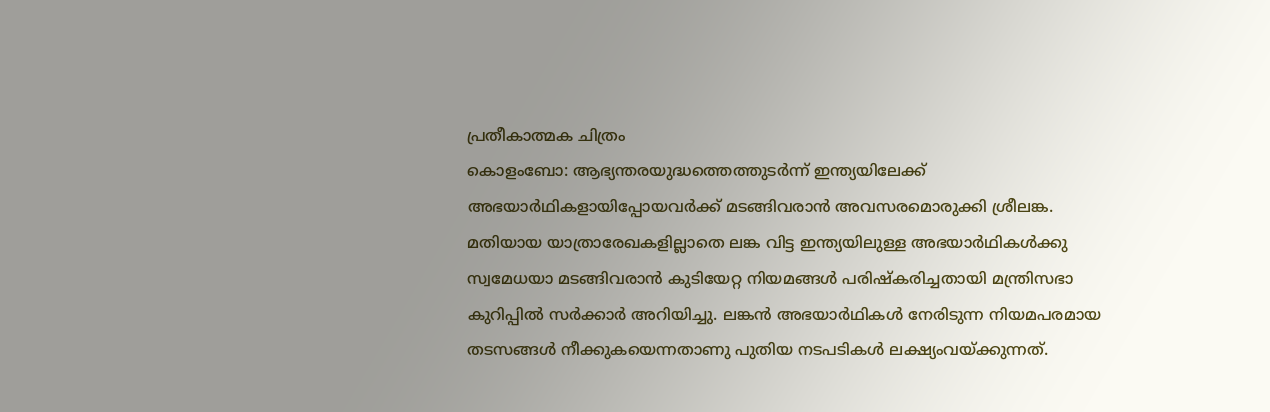പ്രതീകാത്മക ചിത്രം
കൊളംബോ: ആഭ്യന്തരയുദ്ധത്തെത്തുടർന്ന് ഇന്ത്യയിലേക്ക് അഭയാർഥികളായിപ്പോയവർക്ക് മടങ്ങിവരാൻ അവസരമൊരുക്കി ശ്രീലങ്ക.
മതിയായ യാത്രാരേഖകളില്ലാതെ ലങ്ക വിട്ട ഇന്ത്യയിലുള്ള അഭയാർഥികൾക്കു സ്വമേധയാ മടങ്ങിവരാൻ കുടിയേറ്റ നിയമങ്ങൾ പരിഷ്കരിച്ചതായി മന്ത്രിസഭാ കുറിപ്പിൽ സർക്കാർ അറിയിച്ചു. ലങ്കൻ അഭയാർഥികൾ നേരിടുന്ന നിയമപരമായ തടസങ്ങൾ നീക്കുകയെന്നതാണു പുതിയ നടപടികൾ ലക്ഷ്യംവയ്ക്കുന്നത്.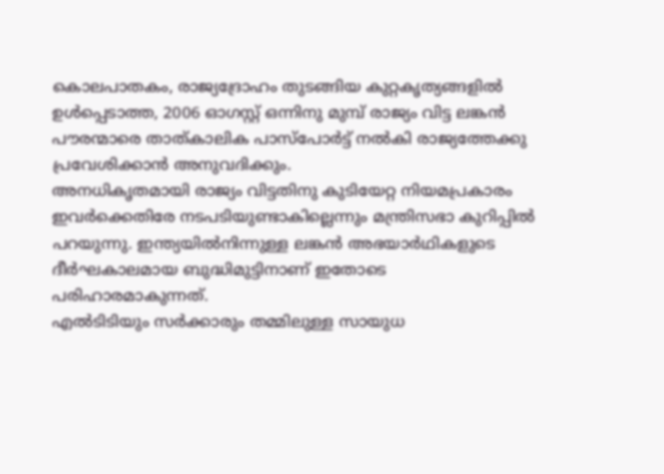കൊലപാതകം, രാജ്യദ്രോഹം തുടങ്ങിയ കുറ്റകൃത്യങ്ങളിൽ ഉൾപ്പെടാത്ത, 2006 ഓഗസ്റ്റ് ഒന്നിനു മുമ്പ് രാജ്യം വിട്ട ലങ്കൻ പൗരന്മാരെ താത്കാലിക പാസ്പോർട്ട് നൽകി രാജ്യത്തേക്കു പ്രവേശിക്കാൻ അനുവദിക്കും.
അനധികൃതമായി രാജ്യം വിട്ടതിനു കുടിയേറ്റ നിയമപ്രകാരം ഇവർക്കെതിരേ നടപടിയുണ്ടാകില്ലെന്നും മന്ത്രിസഭാ കുറിപ്പിൽ പറയുന്നു. ഇന്ത്യയിൽനിന്നുള്ള ലങ്കൻ അഭയാർഥികളുടെ ദീർഘകാലമായ ബുദ്ധിമുട്ടിനാണ് ഇതോടെ പരിഹാരമാകുന്നത്.
എൽടിടിയും സർക്കാരും തമ്മിലുള്ള സായുധ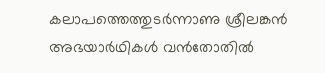കലാപത്തെത്തുടർന്നാണു ശ്രീലങ്കൻ അഭയാർഥികൾ വൻതോതിൽ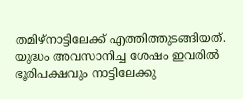തമിഴ്നാട്ടിലേക്ക് എത്തിത്തുടങ്ങിയത്. യുദ്ധം അവസാനിച്ച ശേഷം ഇവരിൽ ഭൂരിപക്ഷവും നാട്ടിലേക്കു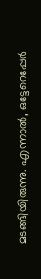മടങ്ങിയിരുന്നു. എന്നാൽ, ഒട്ടേറെപ്പേർ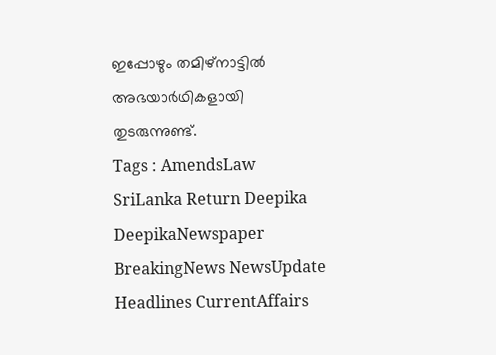ഇപ്പോഴും തമിഴ്നാട്ടിൽ അഭയാർഥികളായി തുടരുന്നുണ്ട്.
Tags : AmendsLaw SriLanka Return Deepika DeepikaNewspaper BreakingNews NewsUpdate Headlines CurrentAffairs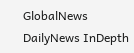GlobalNews DailyNews InDepth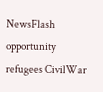NewsFlash opportunity refugees CivilWar